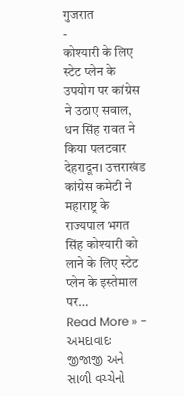गुजरात
-
कोश्यारी के लिए स्टेट प्लेन के उपयोग पर कांग्रेस ने उठाए सवाल, धन सिंह रावत ने किया पलटवार
देहरादून। उत्तराखंड कांग्रेस कमेटी ने महाराष्ट्र के राज्यपाल भगत सिंह कोश्यारी को लाने के लिए स्टेट प्लेन के इस्तेमाल पर…
Read More » -
અમદાવાદઃ જીજાજી અને સાળી વચ્ચેનો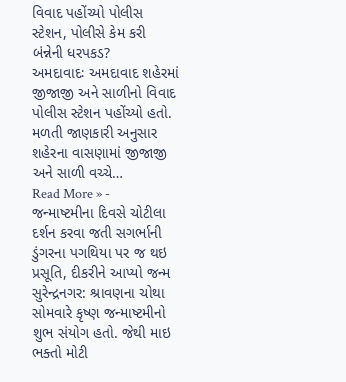વિવાદ પહોંચ્યો પોલીસ સ્ટેશન, પોલીસે કેમ કરી બંન્નેની ધરપકડ?
અમદાવાદઃ અમદાવાદ શહેરમાં જીજાજી અને સાળીનો વિવાદ પોલીસ સ્ટેશન પહોંચ્યો હતો. મળતી જાણકારી અનુસાર શહેરના વાસણામાં જીજાજી અને સાળી વચ્ચે…
Read More » -
જન્માષ્ટમીના દિવસે ચોટીલા દર્શન કરવા જતી સગર્ભાની ડુંગરના પગથિયા પર જ થઇ પ્રસૂતિ, દીકરીને આપ્યો જન્મ
સુરેન્દ્રનગર: શ્રાવણના ચોથા સોમવારે કૃષ્ણ જન્માષ્ટમીનો શુભ સંયોગ હતો. જેથી માઇ ભક્તો મોટી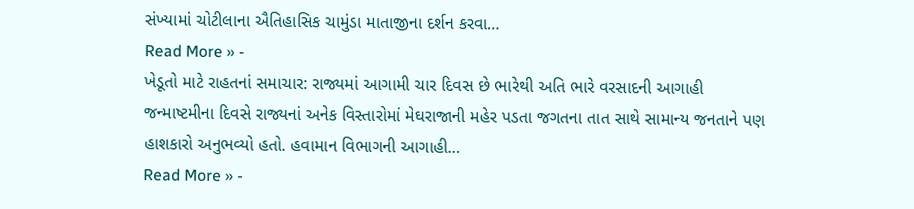સંખ્યામાં ચોટીલાના ઐતિહાસિક ચામુંડા માતાજીના દર્શન કરવા…
Read More » -
ખેડૂતો માટે રાહતનાં સમાચાર: રાજ્યમાં આગામી ચાર દિવસ છે ભારેથી અતિ ભારે વરસાદની આગાહી
જન્માષ્ટમીના દિવસે રાજ્યનાં અનેક વિસ્તારોમાં મેઘરાજાની મહેર પડતા જગતના તાત સાથે સામાન્ય જનતાને પણ હાશકારો અનુભવ્યો હતો. હવામાન વિભાગની આગાહી…
Read More » -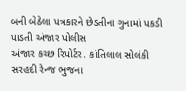બની બેઠેલા પત્રકારને છેડતીના ગુનામાં પકડી પાડતી અંજાર પોલીસ
અંજાર કચ્છ રિપોર્ટર. કાંતિલાલ સોલંકી સરહદી રેન્જ ભુજના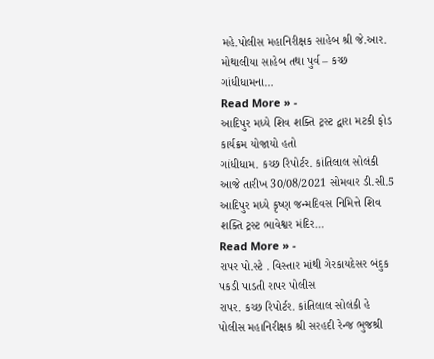મહે.પોલીસ મહાનિરીક્ષક સાહેબ શ્રી જે.આર. મોથાલીયા સાહેબ તથા પુર્વ – કચ્છ ગાંધીધામના…
Read More » -
આદિપુર મધ્યે શિવ શક્તિ ટ્રસ્ટ દ્વારા મટકી ફોડ કાર્યક્રમ યોજાયો હતો
ગાંધીધામ. કચ્છ રિપોર્ટર. કાંતિલાલ સોલંકી આજે તારીખ 30/08/2021 સોમવાર ડી.સી.5 આદિપુર મધ્યે કૃષ્ણ જન્મદિવસ નિમિત્તે શિવ શક્તિ ટ્રસ્ટ ભાવેશ્વર મંદિર…
Read More » -
રાપર પો.સ્ટે . વિસ્તાર માંથી ગેરકાયદેસર બંદુક પકડી પાડતી રાપર પોલીસ
રાપર. કચ્છ રિપોર્ટર. કાંતિલાલ સોલંકી હે પોલીસ મહાનિરીક્ષક શ્રી સરહદી રેન્જ ભુજશ્રી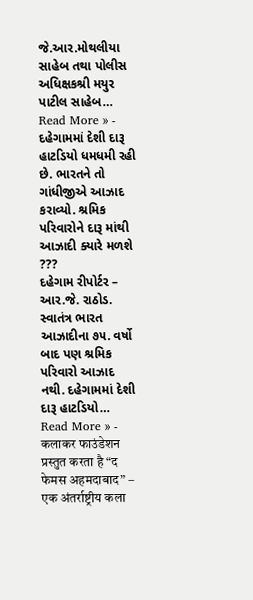જે.આર.મોથલીયા સાહેબ તથા પોલીસ અધિક્ષકશ્રી મયુર પાટીલ સાહેબ…
Read More » -
દહેગામમાં દેશી દારૂ હાટડિયો ધમધમી રહી છે. ભારતને તો ગાંધીજીએ આઝાદ કરાવ્યો. શ્રમિક પરિવારોને દારૂ માંથી આઝાદી ક્યારે મળશે ???
દહેગામ રીપોર્ટર – આર.જે. રાઠોડ. સ્વાતંત્ર ભારત આઝાદીના ૭૫. વર્ષો બાદ પણ શ્રમિક પરિવારો આઝાદ નથી. દહેગામમાં દેશી દારૂ હાટડિયો…
Read More » -
कलाकर फाउंडेशन प्रस्तुत करता है “द फेमस अहमदाबाद” – एक अंतर्राष्ट्रीय कला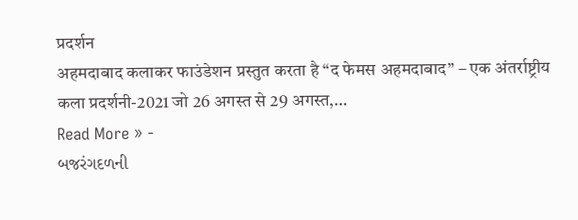प्रदर्शन
अहमदाबाद कलाकर फाउंडेशन प्रस्तुत करता है “द फेमस अहमदाबाद” – एक अंतर्राष्ट्रीय कला प्रदर्शनी-2021 जो 26 अगस्त से 29 अगस्त,…
Read More » -
બજરંગદળની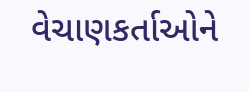વેચાણકર્તાઓને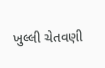ખુલ્લી ચેતવણી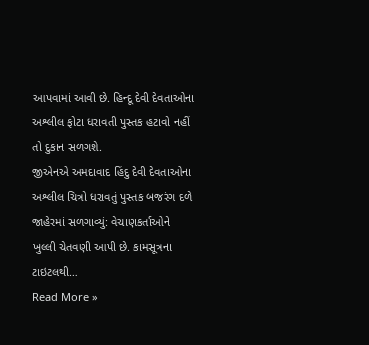આપવામાં આવી છે. હિન્દૂ દેવી દેવતાઓના અશ્લીલ ફોટા ધરાવતી પુસ્તક હટાવો નહીં તો દુકાન સળગશે.
જીએનએ અમદાવાદ હિંદુ દેવી દેવતાઓના અશ્લીલ ચિત્રો ધરાવતું પુસ્તક બજરંગ દળે જાહેરમાં સળગાવ્યું: વેચાણકર્તાઓને ખુલ્લી ચેતવણી આપી છે. કામસૂત્રના ટાઇટલથી…
Read More »